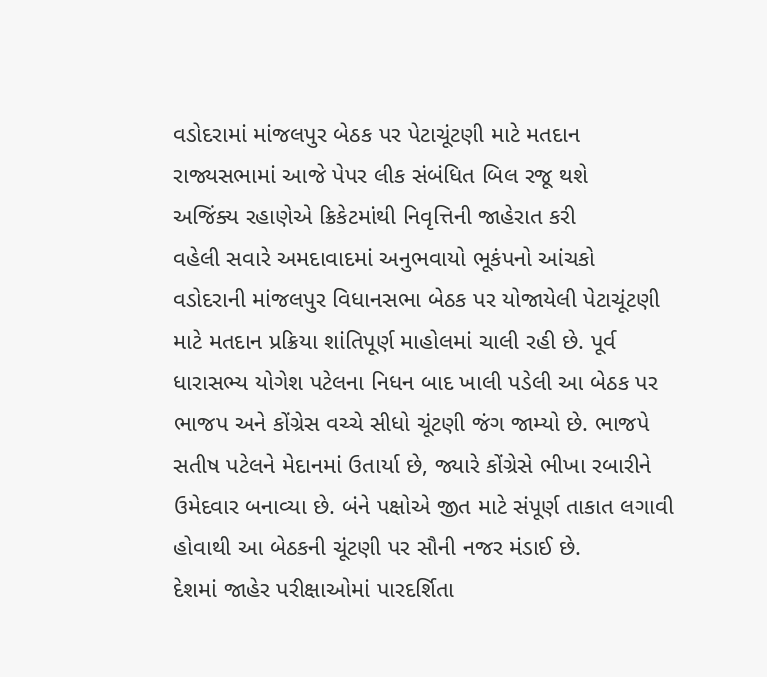વડોદરામાં માંજલપુર બેઠક પર પેટાચૂંટણી માટે મતદાન
રાજ્યસભામાં આજે પેપર લીક સંબંધિત બિલ રજૂ થશે
અજિંક્ય રહાણેએ ક્રિકેટમાંથી નિવૃત્તિની જાહેરાત કરી
વહેલી સવારે અમદાવાદમાં અનુભવાયો ભૂકંપનો આંચકો
વડોદરાની માંજલપુર વિધાનસભા બેઠક પર યોજાયેલી પેટાચૂંટણી માટે મતદાન પ્રક્રિયા શાંતિપૂર્ણ માહોલમાં ચાલી રહી છે. પૂર્વ ધારાસભ્ય યોગેશ પટેલના નિધન બાદ ખાલી પડેલી આ બેઠક પર ભાજપ અને કોંગ્રેસ વચ્ચે સીધો ચૂંટણી જંગ જામ્યો છે. ભાજપે સતીષ પટેલને મેદાનમાં ઉતાર્યા છે, જ્યારે કોંગ્રેસે ભીખા રબારીને ઉમેદવાર બનાવ્યા છે. બંને પક્ષોએ જીત માટે સંપૂર્ણ તાકાત લગાવી હોવાથી આ બેઠકની ચૂંટણી પર સૌની નજર મંડાઈ છે.
દેશમાં જાહેર પરીક્ષાઓમાં પારદર્શિતા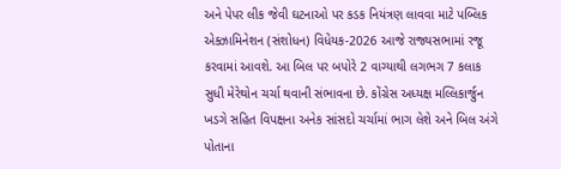અને પેપર લીક જેવી ઘટનાઓ પર કડક નિયંત્રણ લાવવા માટે પબ્લિક એક્ઝામિનેશન (સંશોધન) વિધેયક-2026 આજે રાજ્યસભામાં રજૂ કરવામાં આવશે. આ બિલ પર બપોરે 2 વાગ્યાથી લગભગ 7 કલાક સુધી મેરેથોન ચર્ચા થવાની સંભાવના છે. કોંગ્રેસ અધ્યક્ષ મલ્લિકાર્જુન ખડગે સહિત વિપક્ષના અનેક સાંસદો ચર્ચામાં ભાગ લેશે અને બિલ અંગે પોતાના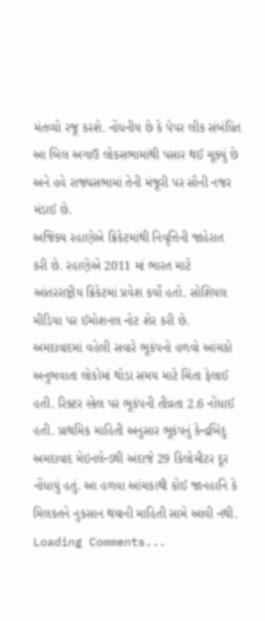મંતવ્યો રજૂ કરશે. નોંધનીય છે કે પેપર લીક સંબંધિત આ બિલ અગાઉ લોકસભામાંથી પસાર થઈ ચૂક્યું છે અને હવે રાજ્યસભામાં તેની મંજૂરી પર સૌની નજર મંડાઈ છે.
અજિંક્ય રહાણેએ ક્રિકેટમાંથી નિવૃત્તિની જાહેરાત કરી છે. રહાણેએ 2011 માં ભારત માટે આંતરરાષ્ટ્રીય ક્રિકેટમાં પ્રવેશ કર્યો હતો. સોશિયલ મીડિયા પર ઈમોશનલ નોટ શેર કરી છે.
અમદાવાદમાં વહેલી સવારે ભૂકંપનો હળવો આંચકો અનુભવાતા લોકોમાં થોડા સમય માટે ચિંતા ફેલાઈ હતી. રિક્ટર સ્કેલ પર ભૂકંપની તીવ્રતા 2.6 નોંધાઈ હતી. પ્રાથમિક માહિતી અનુસાર ભૂકંપનું કેન્દ્રબિંદુ અમદાવાદ મેઇનલેન્ડથી અંદાજે 29 કિલોમીટર દૂર નોંધાયું હતું. આ હળવા આંચકાથી કોઈ જાનહાનિ કે મિલકતને નુકસાન થયાની માહિતી સામે આવી નથી.
Loading Comments...